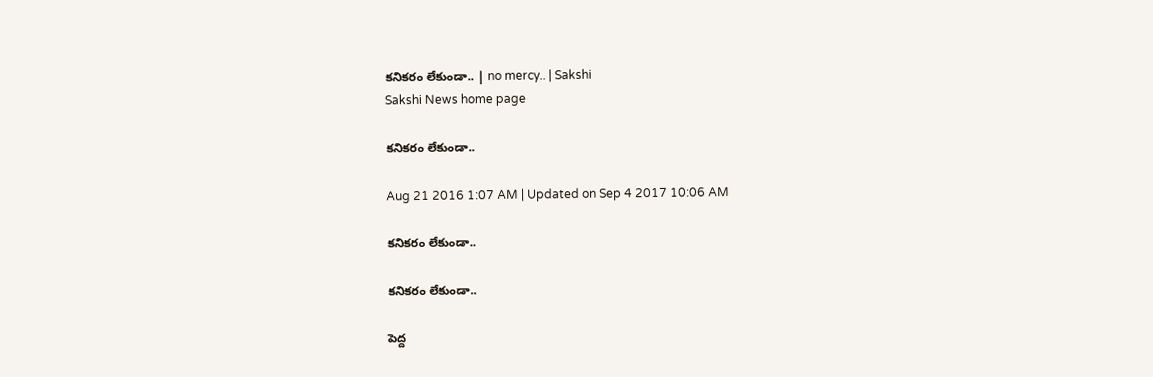కనికరం లేకుండా.. | no mercy.. | Sakshi
Sakshi News home page

కనికరం లేకుండా..

Aug 21 2016 1:07 AM | Updated on Sep 4 2017 10:06 AM

కనికరం లేకుండా..

కనికరం లేకుండా..

పెద్ద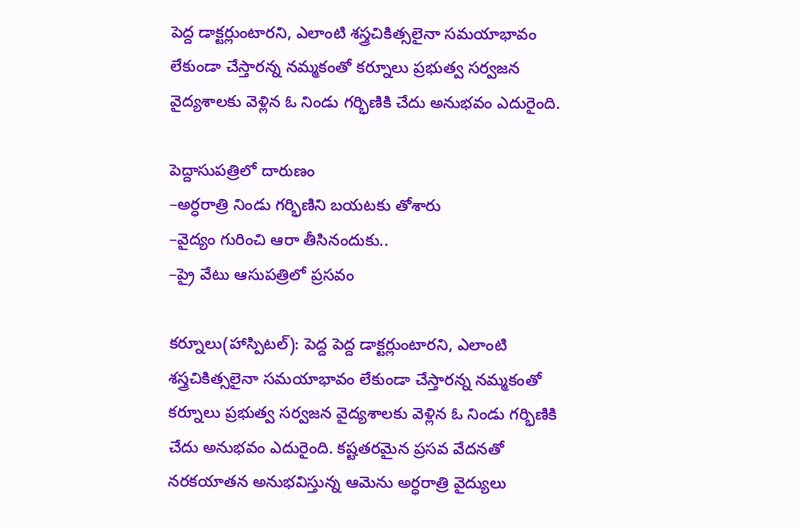పెద్ద డాక్టర్లుంటారని, ఎలాంటి శస్త్రచికిత్సలైనా సమయాభావం లేకుండా చేస్తారన్న నమ్మకంతో కర్నూలు ప్రభుత్వ సర్వజన వైద్యశాలకు వెళ్లిన ఓ నిండు గర్భిణికి చేదు అనుభవం ఎదురైంది.

పెద్దాసుపత్రిలో దారుణం
–అర్ధరాత్రి నిండు గర్భిణిని బయటకు తోశారు
–వైద్యం గురించి ఆరా తీసినందుకు..
–ప్రై వేటు ఆసుపత్రిలో ప్రసవం

కర్నూలు(హాస్పిటల్‌): పెద్ద పెద్ద డాక్టర్లుంటారని, ఎలాంటి శస్త్రచికిత్సలైనా సమయాభావం లేకుండా చేస్తారన్న నమ్మకంతో కర్నూలు ప్రభుత్వ సర్వజన వైద్యశాలకు వెళ్లిన ఓ నిండు గర్భిణికి చేదు అనుభవం ఎదురైంది. కష్టతరమైన ప్రసవ వేదనతో నరకయాతన అనుభవిస్తున్న ఆమెను అర్ధరాత్రి వైద్యులు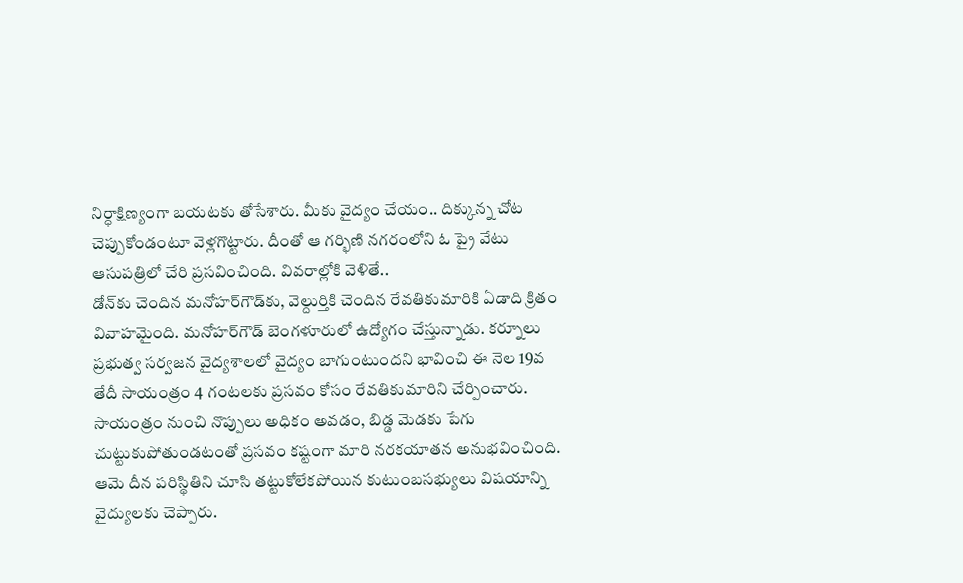నిర్ధాక్షిణ్యంగా బయటకు తోసేశారు. మీకు వైద్యం చేయం.. దిక్కున్న చోట చెప్పుకోండంటూ వెళ్లగొట్టారు. దీంతో ఆ గర్భిణి నగరంలోని ఓ ప్రై వేటు ఆసుపత్రిలో చేరి ప్రసవించింది. వివరాల్లోకి వెళితే..
డోన్‌కు చెందిన మనోహర్‌గౌడ్‌కు, వెల్దుర్తికి చెందిన రేవతికుమారికి ఏడాది క్రితం వివాహమైంది. మనోహర్‌గౌడ్‌ బెంగళూరులో ఉద్యోగం చేస్తున్నాడు. కర్నూలు ప్రభుత్వ సర్వజన వైద్యశాలలో వైద్యం బాగుంటుందని భావించి ఈ నెల 19వ తేదీ సాయంత్రం 4 గంటలకు ప్రసవం కోసం రేవతికుమారిని చేర్పించారు. సాయంత్రం నుంచి నొప్పులు అధికం అవడం, బిడ్డ మెడకు పేగు చుట్టుకుపోతుండటంతో ప్రసవం కష్టంగా మారి నరకయాతన అనుభవించింది. ఆమె దీన పరిస్థితిని చూసి తట్టుకోలేకపోయిన కుటుంబసభ్యులు విషయాన్ని వైద్యులకు చెప్పారు.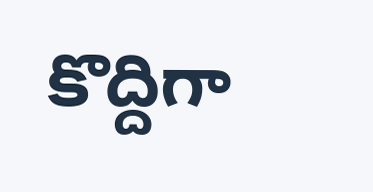కొద్దిగా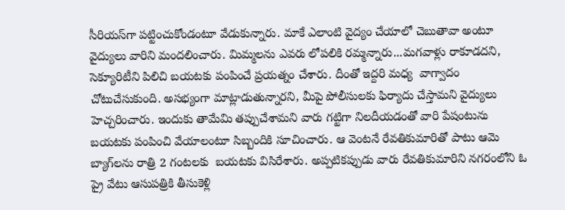సీరియస్‌గా పట్టించుకోండంటూ వేడుకున్నారు. మాకే ఎలాంటి వైద్యం చేయాలో చెబుతావా అంటూ వైద్యులు వారిని మందలించారు. మిమ్మలను ఎవరు లోపలికి రమ్మన్నారు...మగవాళ్లు రాకూడదని, సెక్యూరిటీని పిలిచి బయటకు పంపించే ప్రయత్నం చేశారు. దీంతో ఇద్దరి మధ్య  వాగ్వాదం చోటుచేసుకుంది. అసభ్యంగా మాట్లాడుతున్నారని, మీపై పోలీసులకు ఫిర్యాదు చేస్తామని వైద్యులు హెచ్చరించారు. ఇందుకు తామేమి తప్పుచేశామని వారు గట్టిగా నిలదీయడంతో వారి పేషంటును బయటకు పంపించి వేయాలంటూ సిబ్బందికి సూచించారు. ఆ వెంటనే రేవతికుమారితో పాటు ఆమె బ్యాగ్‌లను రాత్రి 2 గంటలకు  బయటకు విసిరేశారు. అప్పటికప్పుడు వారు రేవతికుమారిని నగరంలోని ఓ ప్రై వేటు ఆసుపత్రికి తీసుకెళ్లి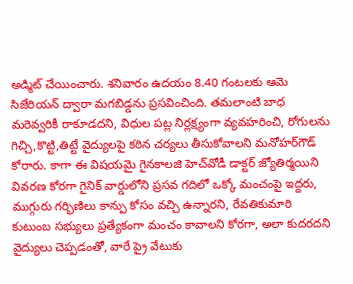అడ్మిట్‌ చేయించారు. శనివారం ఉదయం 8.40 గంటలకు ఆమె సిజేరియన్‌ ద్వారా మగబిడ్డను ప్రసవించింది. తమలాంటి బాధ మరెవ్వరికీ రాకూడదని, విధుల పట్ల నిర్లక్ష్యంగా వ్యవహరించి, రోగులను గిచ్చి,కొట్టి,తిట్టే వైద్యులపై కఠిన చర్యలు తీసుకోవాలని మనోహర్‌గౌడ్‌ కోరారు. కాగా ఈ విషయమై గైనకాలజి హెచ్‌వోడీ డాక్టర్‌ జ్యోతిర్మయిని వివరణ కోరగా గైనిక్‌ వార్డులోని ప్రసవ గదిలో ఒక్కో మంచంపై ఇద్దరు, ముగ్గురు గర్భిణిలు కాన్పు కోసం వచ్చి ఉన్నారని, రేవతికుమారి కుటుంబ సభ్యులు ప్రత్యేకంగా మంచం కావాలని కోరగా, అలా కుదరదని వైద్యులు చెప్పడంతో, వారే ప్రై వేటుకు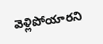వెళ్లిపోయారని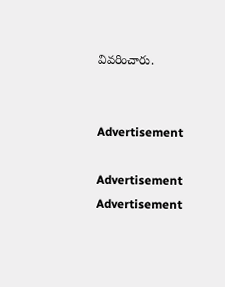వివరించారు.


Advertisement

Advertisement
Advertisement